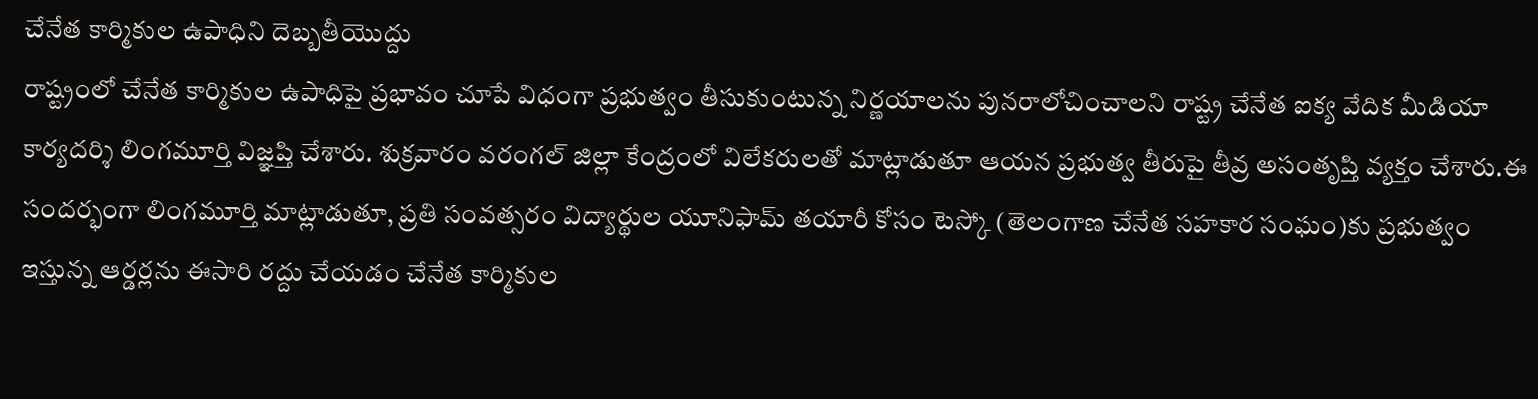చేనేత కార్మికుల ఉపాధిని దెబ్బతీయొద్దు
రాష్ట్రంలో చేనేత కార్మికుల ఉపాధిపై ప్రభావం చూపే విధంగా ప్రభుత్వం తీసుకుంటున్న నిర్ణయాలను పునరాలోచించాలని రాష్ట్ర చేనేత ఐక్య వేదిక మీడియా కార్యదర్శి లింగమూర్తి విజ్ఞప్తి చేశారు. శుక్రవారం వరంగల్ జిల్లా కేంద్రంలో విలేకరులతో మాట్లాడుతూ ఆయన ప్రభుత్వ తీరుపై తీవ్ర అసంతృప్తి వ్యక్తం చేశారు.ఈ సందర్భంగా లింగమూర్తి మాట్లాడుతూ, ప్రతి సంవత్సరం విద్యార్థుల యూనిఫామ్ తయారీ కోసం టెస్కో (తెలంగాణ చేనేత సహకార సంఘం)కు ప్రభుత్వం ఇస్తున్న ఆర్డర్లను ఈసారి రద్దు చేయడం చేనేత కార్మికుల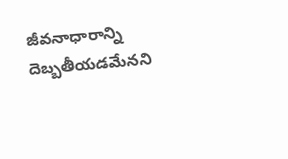జీవనాధారాన్ని దెబ్బతీయడమేనని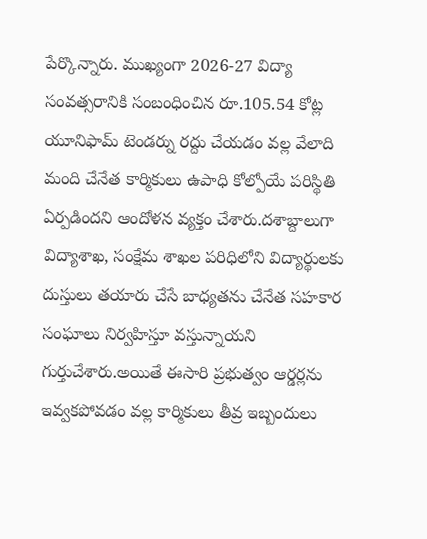పేర్కొన్నారు. ముఖ్యంగా 2026-27 విద్యా సంవత్సరానికి సంబంధించిన రూ.105.54 కోట్ల యూనిఫామ్ టెండర్ను రద్దు చేయడం వల్ల వేలాది మంది చేనేత కార్మికులు ఉపాధి కోల్పోయే పరిస్థితి ఏర్పడిందని ఆందోళన వ్యక్తం చేశారు.దశాబ్దాలుగా విద్యాశాఖ, సంక్షేమ శాఖల పరిధిలోని విద్యార్థులకు దుస్తులు తయారు చేసే బాధ్యతను చేనేత సహకార సంఘాలు నిర్వహిస్తూ వస్తున్నాయని గుర్తుచేశారు.అయితే ఈసారి ప్రభుత్వం ఆర్డర్లను ఇవ్వకపోవడం వల్ల కార్మికులు తీవ్ర ఇబ్బందులు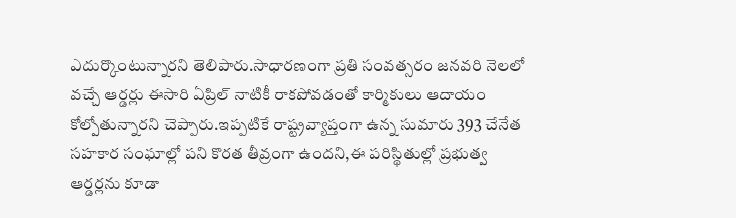ఎదుర్కొంటున్నారని తెలిపారు.సాధారణంగా ప్రతి సంవత్సరం జనవరి నెలలో వచ్చే ఆర్డర్లు ఈసారి ఏప్రిల్ నాటికీ రాకపోవడంతో కార్మికులు ఆదాయం కోల్పోతున్నారని చెప్పారు.ఇప్పటికే రాష్ట్రవ్యాప్తంగా ఉన్న సుమారు 393 చేనేత సహకార సంఘాల్లో పని కొరత తీవ్రంగా ఉందని,ఈ పరిస్థితుల్లో ప్రభుత్వ ఆర్డర్లను కూడా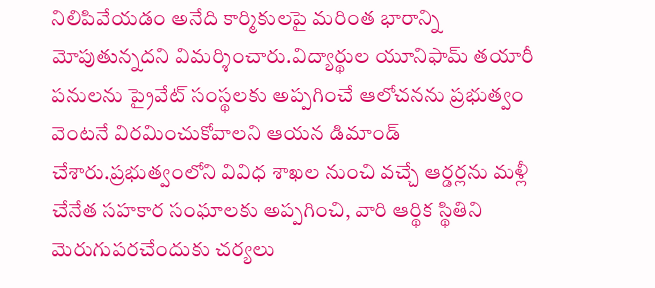నిలిపివేయడం అనేది కార్మికులపై మరింత భారాన్ని మోపుతున్నదని విమర్శించారు.విద్యార్థుల యూనిఫామ్ తయారీ పనులను ప్రైవేట్ సంస్థలకు అప్పగించే ఆలోచనను ప్రభుత్వం వెంటనే విరమించుకోవాలని ఆయన డిమాండ్ చేశారు.ప్రభుత్వంలోని వివిధ శాఖల నుంచి వచ్చే ఆర్డర్లను మళ్లీ చేనేత సహకార సంఘాలకు అప్పగించి, వారి ఆర్థిక స్థితిని మెరుగుపరచేందుకు చర్యలు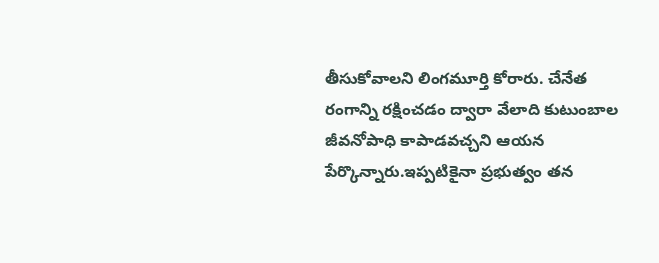తీసుకోవాలని లింగమూర్తి కోరారు. చేనేత రంగాన్ని రక్షించడం ద్వారా వేలాది కుటుంబాల జీవనోపాధి కాపాడవచ్చని ఆయన పేర్కొన్నారు.ఇప్పటికైనా ప్రభుత్వం తన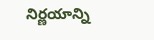నిర్ణయాన్ని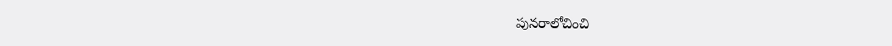పునరాలోచించి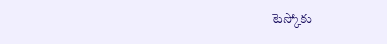టెస్కోకు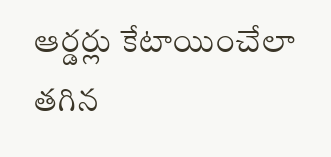ఆర్డర్లు కేటాయించేలా తగిన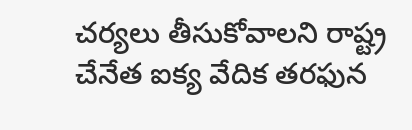చర్యలు తీసుకోవాలని రాష్ట్ర చేనేత ఐక్య వేదిక తరఫున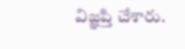విజ్ఞప్తి చేశారు.